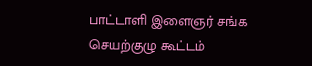பாட்டாளி இளைஞர் சங்க செயற்குழு கூட்டம்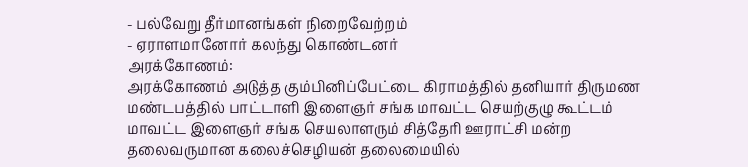- பல்வேறு தீர்மானங்கள் நிறைவேற்றம்
- ஏராளமானோர் கலந்து கொண்டனர்
அரக்கோணம்:
அரக்கோணம் அடுத்த கும்பினிப்பேட்டை கிராமத்தில் தனியார் திருமண மண்டபத்தில் பாட்டாளி இளைஞர் சங்க மாவட்ட செயற்குழு கூட்டம் மாவட்ட இளைஞர் சங்க செயலாளரும் சித்தேரி ஊராட்சி மன்ற தலைவருமான கலைச்செழியன் தலைமையில்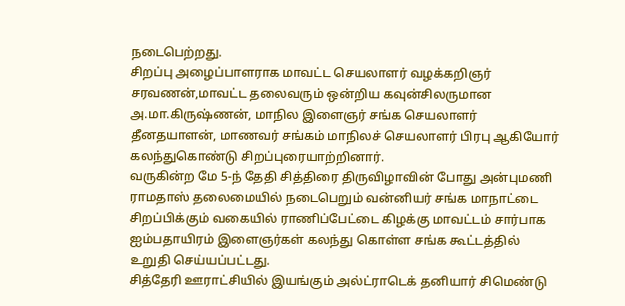நடைபெற்றது.
சிறப்பு அழைப்பாளராக மாவட்ட செயலாளர் வழக்கறிஞர் சரவணன்,மாவட்ட தலைவரும் ஒன்றிய கவுன்சிலருமான அ.மா.கிருஷ்ணன், மாநில இளைஞர் சங்க செயலாளர் தீனதயாளன், மாணவர் சங்கம் மாநிலச் செயலாளர் பிரபு ஆகியோர் கலந்துகொண்டு சிறப்புரையாற்றினார்.
வருகின்ற மே 5-ந் தேதி சித்திரை திருவிழாவின் போது அன்புமணி ராமதாஸ் தலைமையில் நடைபெறும் வன்னியர் சங்க மாநாட்டை சிறப்பிக்கும் வகையில் ராணிப்பேட்டை கிழக்கு மாவட்டம் சார்பாக ஐம்பதாயிரம் இளைஞர்கள் கலந்து கொள்ள சங்க கூட்டத்தில் உறுதி செய்யப்பட்டது.
சித்தேரி ஊராட்சியில் இயங்கும் அல்ட்ராடெக் தனியார் சிமெண்டு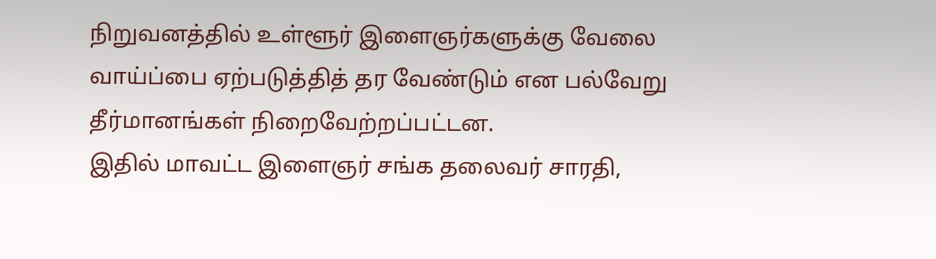நிறுவனத்தில் உள்ளூர் இளைஞர்களுக்கு வேலை வாய்ப்பை ஏற்படுத்தித் தர வேண்டும் என பல்வேறு தீர்மானங்கள் நிறைவேற்றப்பட்டன.
இதில் மாவட்ட இளைஞர் சங்க தலைவர் சாரதி,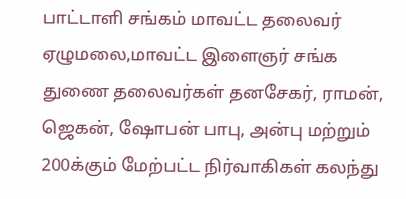பாட்டாளி சங்கம் மாவட்ட தலைவர் ஏழுமலை,மாவட்ட இளைஞர் சங்க துணை தலைவர்கள் தனசேகர், ராமன், ஜெகன், ஷோபன் பாபு, அன்பு மற்றும் 200க்கும் மேற்பட்ட நிர்வாகிகள் கலந்து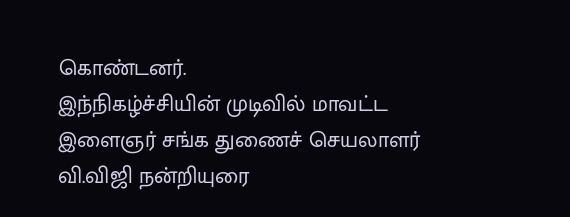கொண்டனர்.
இந்நிகழ்ச்சியின் முடிவில் மாவட்ட இளைஞர் சங்க துணைச் செயலாளர் வி.விஜி நன்றியுரை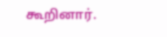கூறினார்.